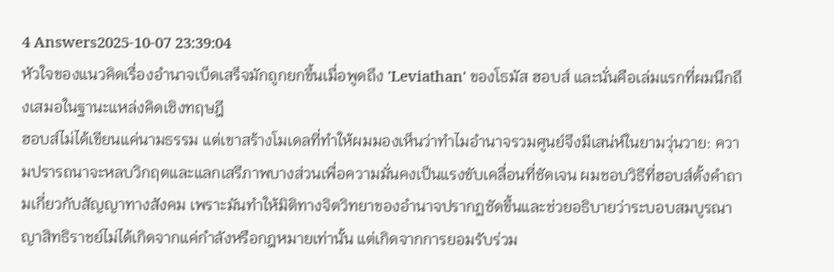4 Answers2025-10-07 23:39:04
หัวใจของแนวคิดเรื่องอำนาจเบ็ดเสร็จมักถูกยกขึ้นเมื่อพูดถึง 'Leviathan' ของโธมัส ฮอบส์ และนั่นคือเล่มแรกที่ผมนึกถึงเสมอในฐานะแหล่งคิดเชิงทฤษฎี
ฮอบส์ไม่ได้เขียนแค่นามธรรม แต่เขาสร้างโมเดลที่ทำให้ผมมองเห็นว่าทำไมอำนาจรวมศูนย์จึงมีเสน่ห์ในยามวุ่นวาย: ความปรารถนาจะหลบวิกฤตและแลกเสรีภาพบางส่วนเพื่อความมั่นคงเป็นแรงขับเคลื่อนที่ชัดเจน ผมชอบวิธีที่ฮอบส์ตั้งคำถามเกี่ยวกับสัญญาทางสังคม เพราะมันทำให้มิติทางจิตวิทยาของอำนาจปรากฏชัดขึ้นและช่วยอธิบายว่าระบอบสมบูรณาญาสิทธิราชย์ไม่ได้เกิดจากแค่กำลังหรือกฎหมายเท่านั้น แต่เกิดจากการยอมรับร่วม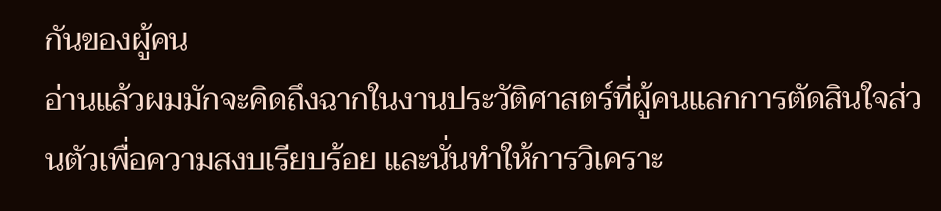กันของผู้คน
อ่านแล้วผมมักจะคิดถึงฉากในงานประวัติศาสตร์ที่ผู้คนแลกการตัดสินใจส่วนตัวเพื่อความสงบเรียบร้อย และนั่นทำให้การวิเคราะ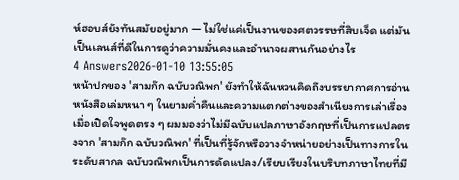ห์ฮอบส์ยังทันสมัยอยู่มาก — ไม่ใช่แค่เป็นงานของศตวรรษที่สิบเจ็ด แต่มันเป็นเลนส์ที่ดีในการดูว่าความมั่นคงและอำนาจผสานกันอย่างไร
4 Answers2026-01-10 13:55:05
หน้าปกของ 'สามก๊ก ฉบับวณิพก' ยังทำให้ฉันหวนคิดถึงบรรยากาศการอ่านหนังสือเล่มหนา ๆ ในยามค่ำคืนและความแตกต่างของสำเนียงการเล่าเรื่อง
เมื่อเปิดใจพูดตรง ๆ ผมมองว่าไม่มีฉบับแปลภาษาอังกฤษที่เป็นการแปลตรงจาก 'สามก๊ก ฉบับวณิพก' ที่เป็นที่รู้จักหรือวางจำหน่ายอย่างเป็นทางการในระดับสากล ฉบับวณิพกเป็นการดัดแปลง/เรียบเรียงในบริบทภาษาไทยที่มี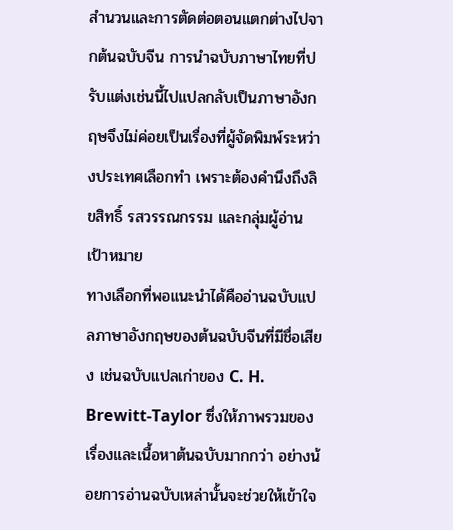สำนวนและการตัดต่อตอนแตกต่างไปจากต้นฉบับจีน การนำฉบับภาษาไทยที่ปรับแต่งเช่นนี้ไปแปลกลับเป็นภาษาอังกฤษจึงไม่ค่อยเป็นเรื่องที่ผู้จัดพิมพ์ระหว่างประเทศเลือกทำ เพราะต้องคำนึงถึงลิขสิทธิ์ รสวรรณกรรม และกลุ่มผู้อ่านเป้าหมาย
ทางเลือกที่พอแนะนำได้คืออ่านฉบับแปลภาษาอังกฤษของต้นฉบับจีนที่มีชื่อเสียง เช่นฉบับแปลเก่าของ C. H. Brewitt-Taylor ซึ่งให้ภาพรวมของเรื่องและเนื้อหาต้นฉบับมากกว่า อย่างน้อยการอ่านฉบับเหล่านั้นจะช่วยให้เข้าใจ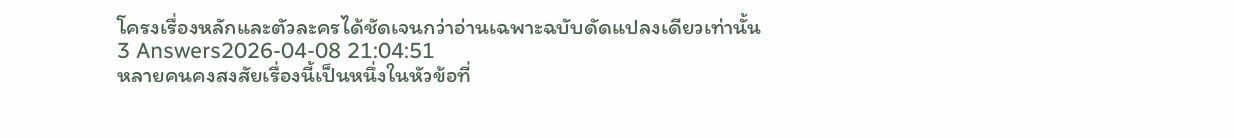โครงเรื่องหลักและตัวละครได้ชัดเจนกว่าอ่านเฉพาะฉบับดัดแปลงเดียวเท่านั้น
3 Answers2026-04-08 21:04:51
หลายคนคงสงสัยเรื่องนี้เป็นหนึ่งในหัวข้อที่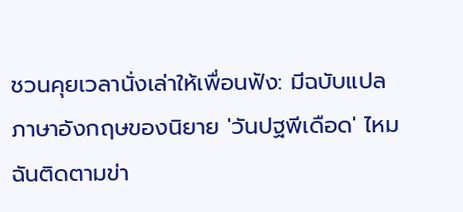ชวนคุยเวลานั่งเล่าให้เพื่อนฟัง: มีฉบับแปลภาษาอังกฤษของนิยาย 'วันปฐพีเดือด' ไหม ฉันติดตามข่า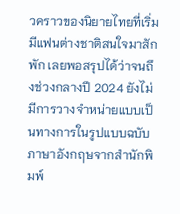วคราวของนิยายไทยที่เริ่มมีแฟนต่างชาติสนใจมาสักพัก เลยพอสรุปได้ว่าจนถึงช่วงกลางปี 2024 ยังไม่มีการวางจำหน่ายแบบเป็นทางการในรูปแบบฉบับภาษาอังกฤษจากสำนักพิมพ์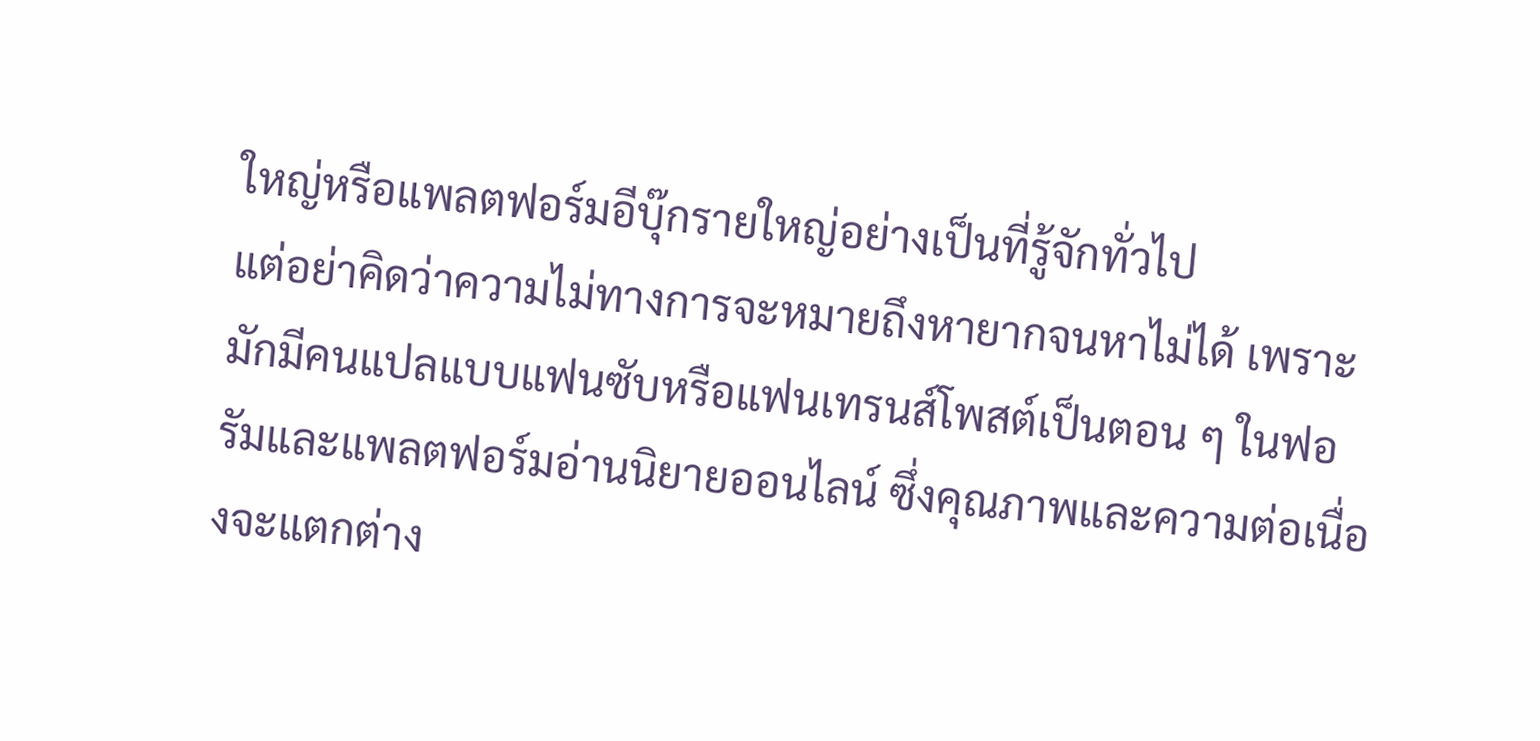ใหญ่หรือแพลตฟอร์มอีบุ๊กรายใหญ่อย่างเป็นที่รู้จักทั่วไป
แต่อย่าคิดว่าความไม่ทางการจะหมายถึงหายากจนหาไม่ได้ เพราะมักมีคนแปลแบบแฟนซับหรือแฟนเทรนส์โพสต์เป็นตอน ๆ ในฟอรัมและแพลตฟอร์มอ่านนิยายออนไลน์ ซึ่งคุณภาพและความต่อเนื่องจะแตกต่าง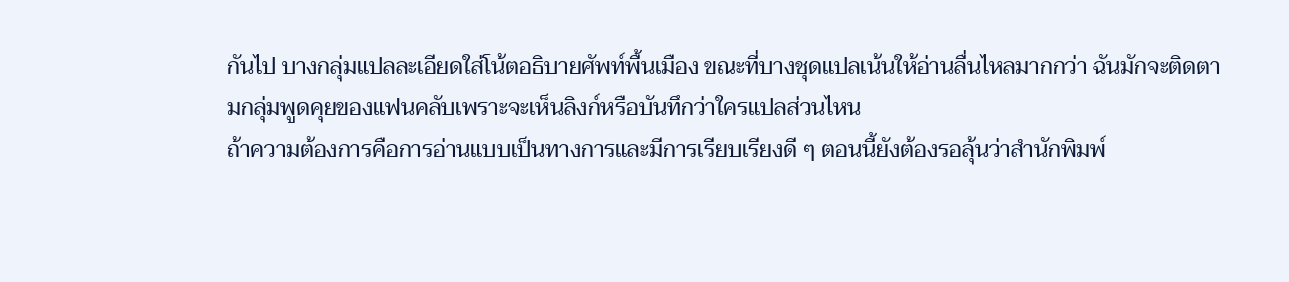กันไป บางกลุ่มแปลละเอียดใส่โน้ตอธิบายศัพท์พื้นเมือง ขณะที่บางชุดแปลเน้นให้อ่านลื่นไหลมากกว่า ฉันมักจะติดตามกลุ่มพูดคุยของแฟนคลับเพราะจะเห็นลิงก์หรือบันทึกว่าใครแปลส่วนไหน
ถ้าความต้องการคือการอ่านแบบเป็นทางการและมีการเรียบเรียงดี ๆ ตอนนี้ยังต้องรอลุ้นว่าสำนักพิมพ์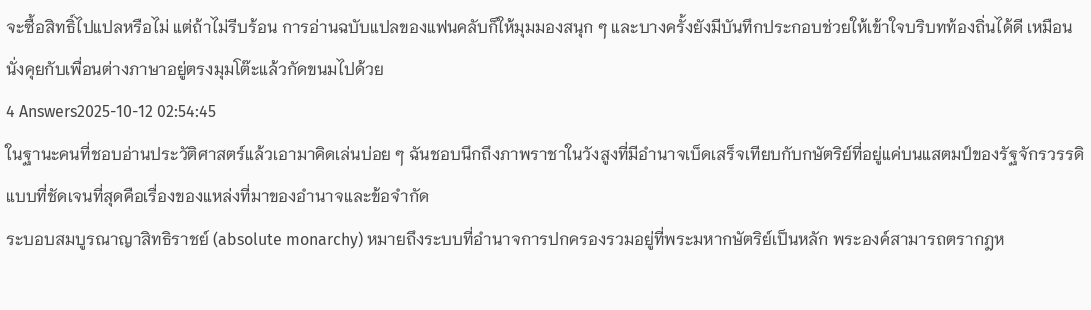จะซื้อสิทธิ์ไปแปลหรือไม่ แต่ถ้าไม่รีบร้อน การอ่านฉบับแปลของแฟนคลับก็ให้มุมมองสนุก ๆ และบางครั้งยังมีบันทึกประกอบช่วยให้เข้าใจบริบทท้องถิ่นได้ดี เหมือนนั่งคุยกับเพื่อนต่างภาษาอยู่ตรงมุมโต๊ะแล้วกัดขนมไปด้วย
4 Answers2025-10-12 02:54:45
ในฐานะคนที่ชอบอ่านประวัติศาสตร์แล้วเอามาคิดเล่นบ่อย ๆ ฉันชอบนึกถึงภาพราชาในวังสูงที่มีอำนาจเบ็ดเสร็จเทียบกับกษัตริย์ที่อยู่แค่บนแสตมป์ของรัฐจักรวรรดิ แบบที่ชัดเจนที่สุดคือเรื่องของแหล่งที่มาของอำนาจและข้อจำกัด
ระบอบสมบูรณาญาสิทธิราชย์ (absolute monarchy) หมายถึงระบบที่อำนาจการปกครองรวมอยู่ที่พระมหากษัตริย์เป็นหลัก พระองค์สามารถตรากฎห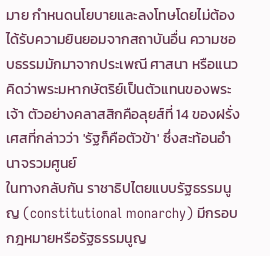มาย กำหนดนโยบายและลงโทษโดยไม่ต้องได้รับความยินยอมจากสถาบันอื่น ความชอบธรรมมักมาจากประเพณี ศาสนา หรือแนวคิดว่าพระมหากษัตริย์เป็นตัวแทนของพระเจ้า ตัวอย่างคลาสสิกคือลุยส์ที่ 14 ของฝรั่งเศสที่กล่าวว่า 'รัฐก็คือตัวข้า' ซึ่งสะท้อนอำนาจรวมศูนย์
ในทางกลับกัน ราชาธิปไตยแบบรัฐธรรมนูญ (constitutional monarchy) มีกรอบกฎหมายหรือรัฐธรรมนูญ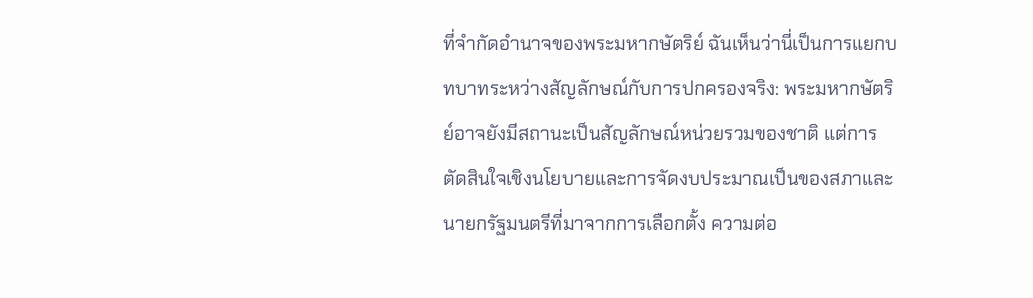ที่จำกัดอำนาจของพระมหากษัตริย์ ฉันเห็นว่านี่เป็นการแยกบทบาทระหว่างสัญลักษณ์กับการปกครองจริง: พระมหากษัตริย์อาจยังมีสถานะเป็นสัญลักษณ์หน่วยรวมของชาติ แต่การตัดสินใจเชิงนโยบายและการจัดงบประมาณเป็นของสภาและนายกรัฐมนตรีที่มาจากการเลือกตั้ง ความต่อ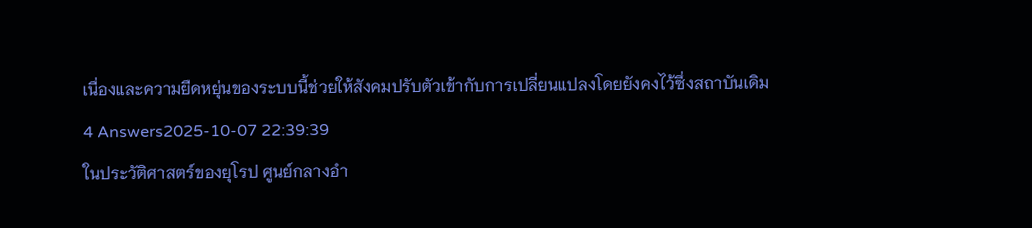เนื่องและความยืดหยุ่นของระบบนี้ช่วยให้สังคมปรับตัวเข้ากับการเปลี่ยนแปลงโดยยังคงไว้ซึ่งสถาบันเดิม
4 Answers2025-10-07 22:39:39
ในประวัติศาสตร์ของยุโรป ศูนย์กลางอำ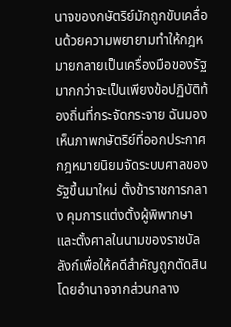นาจของกษัตริย์มักถูกขับเคลื่อนด้วยความพยายามทำให้กฎหมายกลายเป็นเครื่องมือของรัฐมากกว่าจะเป็นเพียงข้อปฏิบัติท้องถิ่นที่กระจัดกระจาย ฉันมองเห็นภาพกษัตริย์ที่ออกประกาศกฎหมายนิยมจัดระบบศาลของรัฐขึ้นมาใหม่ ตั้งข้าราชการกลาง คุมการแต่งตั้งผู้พิพากษา และตั้งศาลในนามของราชบัลลังก์เพื่อให้คดีสำคัญถูกตัดสินโดยอำนาจจากส่วนกลาง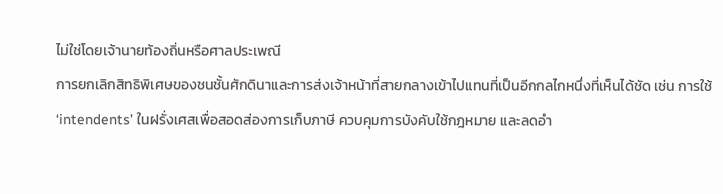ไม่ใช่โดยเจ้านายท้องถิ่นหรือศาลประเพณี
การยกเลิกสิทธิพิเศษของชนชั้นศักดินาและการส่งเจ้าหน้าที่สายกลางเข้าไปแทนที่เป็นอีกกลไกหนึ่งที่เห็นได้ชัด เช่น การใช้ ‘intendents’ ในฝรั่งเศสเพื่อสอดส่องการเก็บภาษี ควบคุมการบังคับใช้กฎหมาย และลดอำ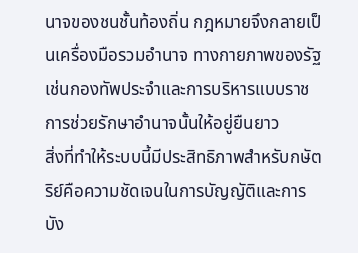นาจของชนชั้นท้องถิ่น กฎหมายจึงกลายเป็นเครื่องมือรวมอำนาจ ทางกายภาพของรัฐเช่นกองทัพประจำและการบริหารแบบราชการช่วยรักษาอำนาจนั้นให้อยู่ยืนยาว
สิ่งที่ทำให้ระบบนี้มีประสิทธิภาพสำหรับกษัตริย์คือความชัดเจนในการบัญญัติและการบัง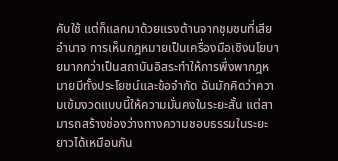คับใช้ แต่ก็แลกมาด้วยแรงต้านจากชุมชนที่เสียอำนาจ การเห็นกฎหมายเป็นเครื่องมือเชิงนโยบายมากกว่าเป็นสถาบันอิสระทำให้การพึ่งพากฎหมายมีทั้งประโยชน์และข้อจำกัด ฉันมักคิดว่าความเข้มงวดแบบนี้ให้ความมั่นคงในระยะสั้น แต่สามารถสร้างช่องว่างทางความชอบธรรมในระยะยาวได้เหมือนกัน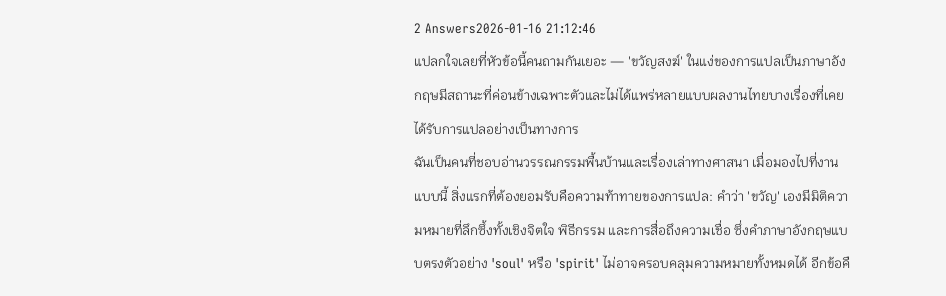2 Answers2026-01-16 21:12:46
แปลกใจเลยที่หัวข้อนี้คนถามกันเยอะ — 'ขวัญสงฆ์' ในแง่ของการแปลเป็นภาษาอังกฤษมีสถานะที่ค่อนข้างเฉพาะตัวและไม่ได้แพร่หลายแบบผลงานไทยบางเรื่องที่เคยได้รับการแปลอย่างเป็นทางการ
ฉันเป็นคนที่ชอบอ่านวรรณกรรมพื้นบ้านและเรื่องเล่าทางศาสนา เมื่อมองไปที่งานแบบนี้ สิ่งแรกที่ต้องยอมรับคือความท้าทายของการแปล: คำว่า 'ขวัญ' เองมีมิติความหมายที่ลึกซึ้งทั้งเชิงจิตใจ พิธีกรรม และการสื่อถึงความเชื่อ ซึ่งคำภาษาอังกฤษแบบตรงตัวอย่าง 'soul' หรือ 'spirit' ไม่อาจครอบคลุมความหมายทั้งหมดได้ อีกข้อคื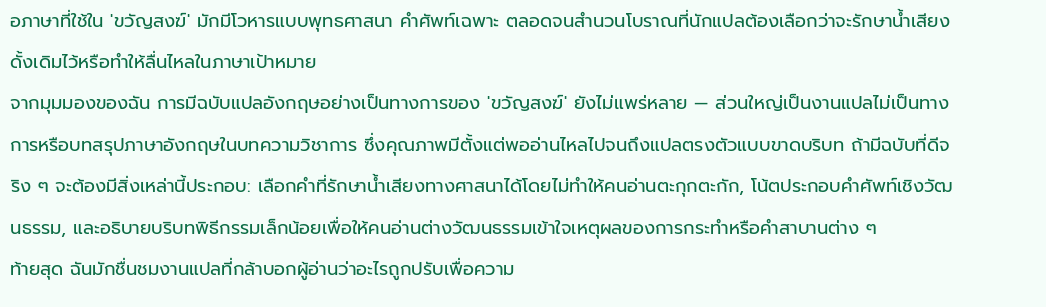อภาษาที่ใช้ใน 'ขวัญสงฆ์' มักมีโวหารแบบพุทธศาสนา คำศัพท์เฉพาะ ตลอดจนสำนวนโบราณที่นักแปลต้องเลือกว่าจะรักษาน้ำเสียงดั้งเดิมไว้หรือทำให้ลื่นไหลในภาษาเป้าหมาย
จากมุมมองของฉัน การมีฉบับแปลอังกฤษอย่างเป็นทางการของ 'ขวัญสงฆ์' ยังไม่แพร่หลาย — ส่วนใหญ่เป็นงานแปลไม่เป็นทางการหรือบทสรุปภาษาอังกฤษในบทความวิชาการ ซึ่งคุณภาพมีตั้งแต่พออ่านไหลไปจนถึงแปลตรงตัวแบบขาดบริบท ถ้ามีฉบับที่ดีจริง ๆ จะต้องมีสิ่งเหล่านี้ประกอบ: เลือกคำที่รักษาน้ำเสียงทางศาสนาได้โดยไม่ทำให้คนอ่านตะกุกตะกัก, โน้ตประกอบคำศัพท์เชิงวัฒนธรรม, และอธิบายบริบทพิธีกรรมเล็กน้อยเพื่อให้คนอ่านต่างวัฒนธรรมเข้าใจเหตุผลของการกระทำหรือคำสาบานต่าง ๆ
ท้ายสุด ฉันมักชื่นชมงานแปลที่กล้าบอกผู้อ่านว่าอะไรถูกปรับเพื่อความ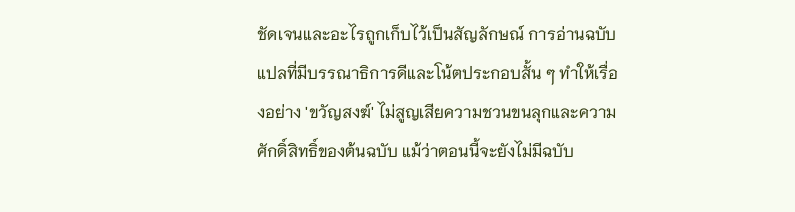ชัดเจนและอะไรถูกเก็บไว้เป็นสัญลักษณ์ การอ่านฉบับแปลที่มีบรรณาธิการดีและโน้ตประกอบสั้น ๆ ทำให้เรื่องอย่าง 'ขวัญสงฆ์' ไม่สูญเสียความชวนขนลุกและความศักดิ์สิทธิ์ของต้นฉบับ แม้ว่าตอนนี้จะยังไม่มีฉบับ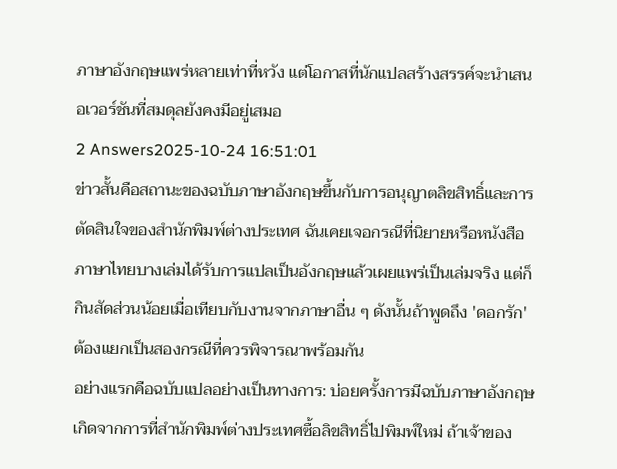ภาษาอังกฤษแพร่หลายเท่าที่หวัง แต่โอกาสที่นักแปลสร้างสรรค์จะนำเสนอเวอร์ชันที่สมดุลยังคงมีอยู่เสมอ
2 Answers2025-10-24 16:51:01
ข่าวสั้นคือสถานะของฉบับภาษาอังกฤษขึ้นกับการอนุญาตลิขสิทธิ์และการตัดสินใจของสำนักพิมพ์ต่างประเทศ ฉันเคยเจอกรณีที่นิยายหรือหนังสือภาษาไทยบางเล่มได้รับการแปลเป็นอังกฤษแล้วเผยแพร่เป็นเล่มจริง แต่ก็กินสัดส่วนน้อยเมื่อเทียบกับงานจากภาษาอื่น ๆ ดังนั้นถ้าพูดถึง 'ดอกรัก' ต้องแยกเป็นสองกรณีที่ควรพิจารณาพร้อมกัน
อย่างแรกคือฉบับแปลอย่างเป็นทางการ: บ่อยครั้งการมีฉบับภาษาอังกฤษเกิดจากการที่สำนักพิมพ์ต่างประเทศซื้อลิขสิทธิ์ไปพิมพ์ใหม่ ถ้าเจ้าของ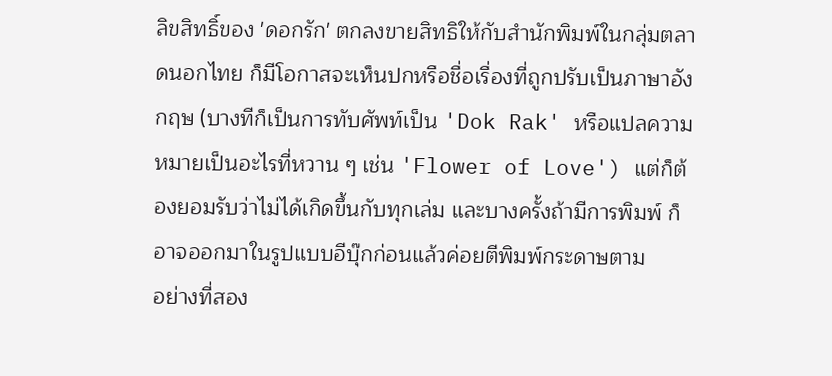ลิขสิทธิ์ของ 'ดอกรัก' ตกลงขายสิทธิให้กับสำนักพิมพ์ในกลุ่มตลาดนอกไทย ก็มีโอกาสจะเห็นปกหรือชื่อเรื่องที่ถูกปรับเป็นภาษาอังกฤษ (บางทีก็เป็นการทับศัพท์เป็น 'Dok Rak' หรือแปลความหมายเป็นอะไรที่หวาน ๆ เช่น 'Flower of Love') แต่ก็ต้องยอมรับว่าไม่ได้เกิดขึ้นกับทุกเล่ม และบางครั้งถ้ามีการพิมพ์ ก็อาจออกมาในรูปแบบอีบุ๊กก่อนแล้วค่อยตีพิมพ์กระดาษตาม
อย่างที่สอง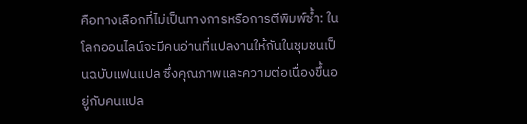คือทางเลือกที่ไม่เป็นทางการหรือการตีพิมพ์ซ้ำ: ในโลกออนไลน์จะมีคนอ่านที่แปลงานให้กันในชุมชนเป็นฉบับแฟนแปล ซึ่งคุณภาพและความต่อเนื่องขึ้นอยู่กับคนแปล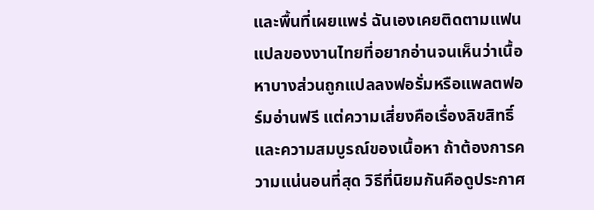และพื้นที่เผยแพร่ ฉันเองเคยติดตามแฟนแปลของงานไทยที่อยากอ่านจนเห็นว่าเนื้อหาบางส่วนถูกแปลลงฟอรั่มหรือแพลตฟอร์มอ่านฟรี แต่ความเสี่ยงคือเรื่องลิขสิทธิ์และความสมบูรณ์ของเนื้อหา ถ้าต้องการความแน่นอนที่สุด วิธีที่นิยมกันคือดูประกาศ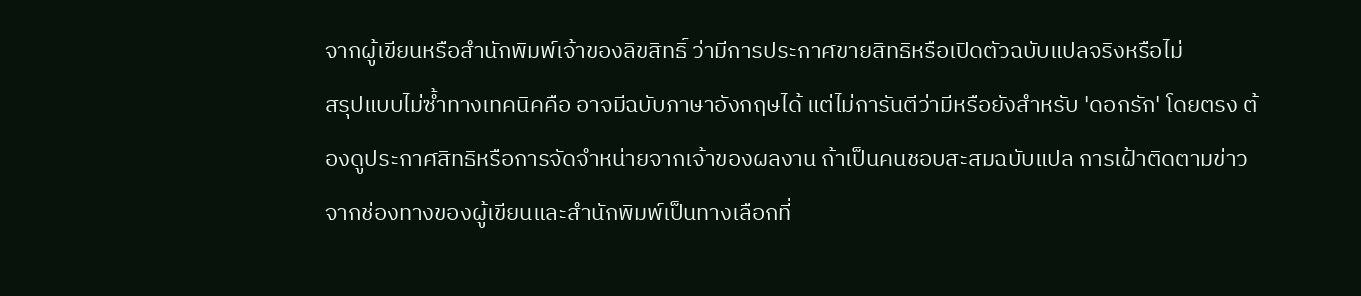จากผู้เขียนหรือสำนักพิมพ์เจ้าของลิขสิทธิ์ ว่ามีการประกาศขายสิทธิหรือเปิดตัวฉบับแปลจริงหรือไม่
สรุปแบบไม่ซ้ำทางเทคนิคคือ อาจมีฉบับภาษาอังกฤษได้ แต่ไม่การันตีว่ามีหรือยังสำหรับ 'ดอกรัก' โดยตรง ต้องดูประกาศสิทธิหรือการจัดจำหน่ายจากเจ้าของผลงาน ถ้าเป็นคนชอบสะสมฉบับแปล การเฝ้าติดตามข่าวจากช่องทางของผู้เขียนและสำนักพิมพ์เป็นทางเลือกที่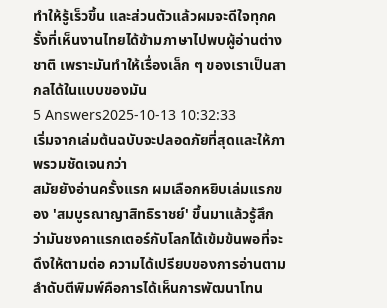ทำให้รู้เร็วขึ้น และส่วนตัวแล้วผมจะดีใจทุกครั้งที่เห็นงานไทยได้ข้ามภาษาไปพบผู้อ่านต่างชาติ เพราะมันทำให้เรื่องเล็ก ๆ ของเราเป็นสากลได้ในแบบของมัน
5 Answers2025-10-13 10:32:33
เริ่มจากเล่มต้นฉบับจะปลอดภัยที่สุดและให้ภาพรวมชัดเจนกว่า
สมัยยังอ่านครั้งแรก ผมเลือกหยิบเล่มแรกของ 'สมบูรณาญาสิทธิราชย์' ขึ้นมาแล้วรู้สึกว่ามันชงคาแรกเตอร์กับโลกได้เข้มข้นพอที่จะดึงให้ตามต่อ ความได้เปรียบของการอ่านตามลำดับตีพิมพ์คือการได้เห็นการพัฒนาโทน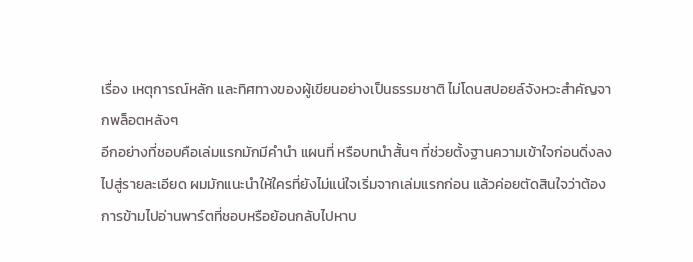เรื่อง เหตุการณ์หลัก และทิศทางของผู้เขียนอย่างเป็นธรรมชาติ ไม่โดนสปอยล์จังหวะสำคัญจากพล็อตหลังๆ
อีกอย่างที่ชอบคือเล่มแรกมักมีคำนำ แผนที่ หรือบทนำสั้นๆ ที่ช่วยตั้งฐานความเข้าใจก่อนดิ่งลงไปสู่รายละเอียด ผมมักแนะนำให้ใครที่ยังไม่แน่ใจเริ่มจากเล่มแรกก่อน แล้วค่อยตัดสินใจว่าต้องการข้ามไปอ่านพาร์ตที่ชอบหรือย้อนกลับไปหาบ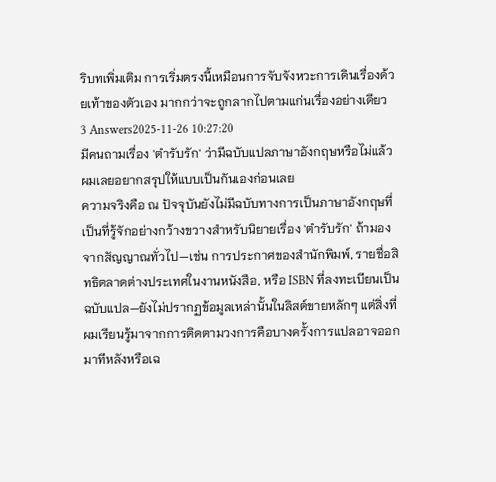ริบทเพิ่มเติม การเริ่มตรงนี้เหมือนการจับจังหวะการเดินเรื่องด้วยเท้าของตัวเอง มากกว่าจะถูกลากไปตามแก่นเรื่องอย่างเดียว
3 Answers2025-11-26 10:27:20
มีคนถามเรื่อง 'ตำรับรัก' ว่ามีฉบับแปลภาษาอังกฤษหรือไม่แล้วผมเลยอยากสรุปให้แบบเป็นกันเองก่อนเลย
ความจริงคือ ณ ปัจจุบันยังไม่มีฉบับทางการเป็นภาษาอังกฤษที่เป็นที่รู้จักอย่างกว้างขวางสำหรับนิยายเรื่อง 'ตำรับรัก' ถ้ามองจากสัญญาณทั่วไป—เช่น การประกาศของสำนักพิมพ์, รายชื่อสิทธิตลาดต่างประเทศในงานหนังสือ, หรือ ISBN ที่ลงทะเบียนเป็นฉบับแปล—ยังไม่ปรากฏข้อมูลเหล่านั้นในลิสต์ขายหลักๆ แต่สิ่งที่ผมเรียนรู้มาจากการติดตามวงการคือบางครั้งการแปลอาจออกมาทีหลังหรือเฉ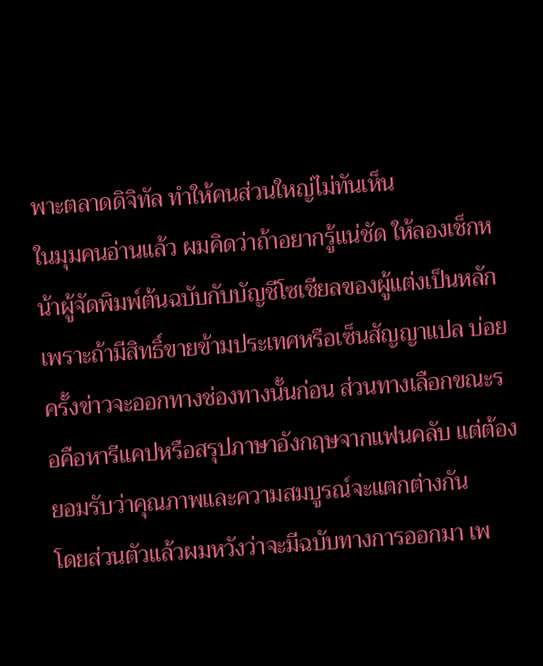พาะตลาดดิจิทัล ทำให้คนส่วนใหญ่ไม่ทันเห็น
ในมุมคนอ่านแล้ว ผมคิดว่าถ้าอยากรู้แน่ชัด ให้ลองเช็กหน้าผู้จัดพิมพ์ต้นฉบับกับบัญชีโซเชียลของผู้แต่งเป็นหลัก เพราะถ้ามีสิทธิ์ขายข้ามประเทศหรือเซ็นสัญญาแปล บ่อยครั้งข่าวจะออกทางช่องทางนั้นก่อน ส่วนทางเลือกขณะรอคือหารีแคปหรือสรุปภาษาอังกฤษจากแฟนคลับ แต่ต้องยอมรับว่าคุณภาพและความสมบูรณ์จะแตกต่างกัน
โดยส่วนตัวแล้วผมหวังว่าจะมีฉบับทางการออกมา เพ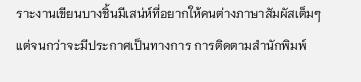ราะงานเขียนบางชิ้นมีเสน่ห์ที่อยากให้คนต่างภาษาสัมผัสเต็มๆ แต่จนกว่าจะมีประกาศเป็นทางการ การติดตามสำนักพิมพ์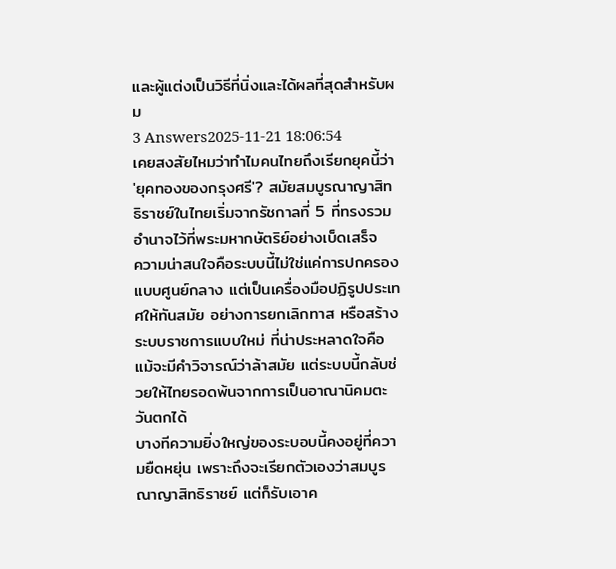และผู้แต่งเป็นวิธีที่นิ่งและได้ผลที่สุดสำหรับผม
3 Answers2025-11-21 18:06:54
เคยสงสัยไหมว่าทำไมคนไทยถึงเรียกยุคนี้ว่า 'ยุคทองของกรุงศรี'? สมัยสมบูรณาญาสิทธิราชย์ในไทยเริ่มจากรัชกาลที่ 5 ที่ทรงรวมอำนาจไว้ที่พระมหากษัตริย์อย่างเบ็ดเสร็จ
ความน่าสนใจคือระบบนี้ไม่ใช่แค่การปกครองแบบศูนย์กลาง แต่เป็นเครื่องมือปฏิรูปประเทศให้ทันสมัย อย่างการยกเลิกทาส หรือสร้างระบบราชการแบบใหม่ ที่น่าประหลาดใจคือแม้จะมีคำวิจารณ์ว่าล้าสมัย แต่ระบบนี้กลับช่วยให้ไทยรอดพ้นจากการเป็นอาณานิคมตะวันตกได้
บางทีความยิ่งใหญ่ของระบอบนี้คงอยู่ที่ความยืดหยุ่น เพราะถึงจะเรียกตัวเองว่าสมบูรณาญาสิทธิราชย์ แต่ก็รับเอาค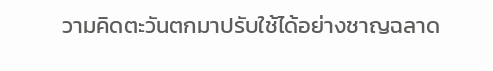วามคิดตะวันตกมาปรับใช้ได้อย่างชาญฉลาด